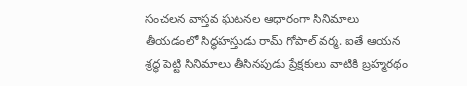సంచలన వాస్తవ ఘటనల ఆధారంగా సినిమాలు తీయడంలో సిద్ధహస్తుడు రామ్ గోపాల్ వర్మ. ఐతే ఆయన శ్రద్ధ పెట్టి సినిమాలు తీసినపుడు ప్రేక్షకులు వాటికి బ్రహ్మరథం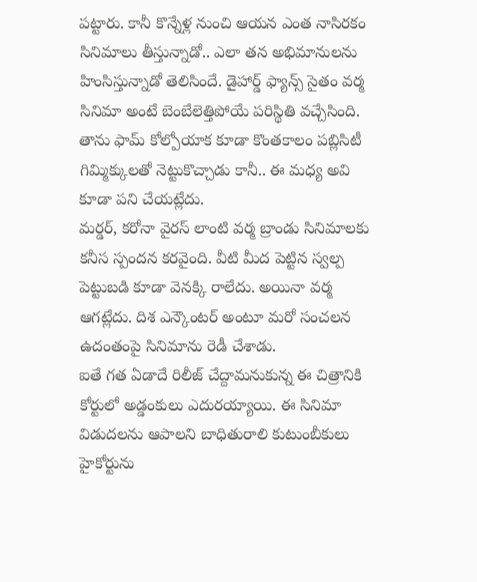పట్టారు. కానీ కొన్నేళ్ల నుంచి ఆయన ఎంత నాసిరకం సినిమాలు తీస్తున్నాడో.. ఎలా తన అభిమానులను హింసిస్తున్నాడో తెలిసిందే. డైహార్డ్ ఫ్యాన్స్ సైతం వర్మ సినిమా అంటే బెంబేలెత్తిపోయే పరిస్థితి వచ్చేసింది. తాను ఫామ్ కోల్పోయాక కూడా కొంతకాలం పబ్లిసిటీ గిమ్మిక్కులతో నెట్టుకొచ్చాడు కానీ.. ఈ మధ్య అవి కూడా పని చేయట్లేదు.
మర్డర్, కరోనా వైరస్ లాంటి వర్మ బ్రాండు సినిమాలకు కనీస స్పందన కరవైంది. వీటి మీద పెట్టిన స్వల్ప పెట్టుబడి కూడా వెనక్కి రాలేదు. అయినా వర్మ ఆగట్లేదు. దిశ ఎన్కౌంటర్ అంటూ మరో సంచలన ఉదంతంపై సినిమాను రెడీ చేశాడు.
ఐతే గత ఏడాదే రిలీజ్ చేద్దామనుకున్న ఈ చిత్రానికి కోర్టులో అడ్డంకులు ఎదురయ్యాయి. ఈ సినిమా విడుదలను ఆపాలని బాధితురాలి కుటుంబీకులు హైకోర్టును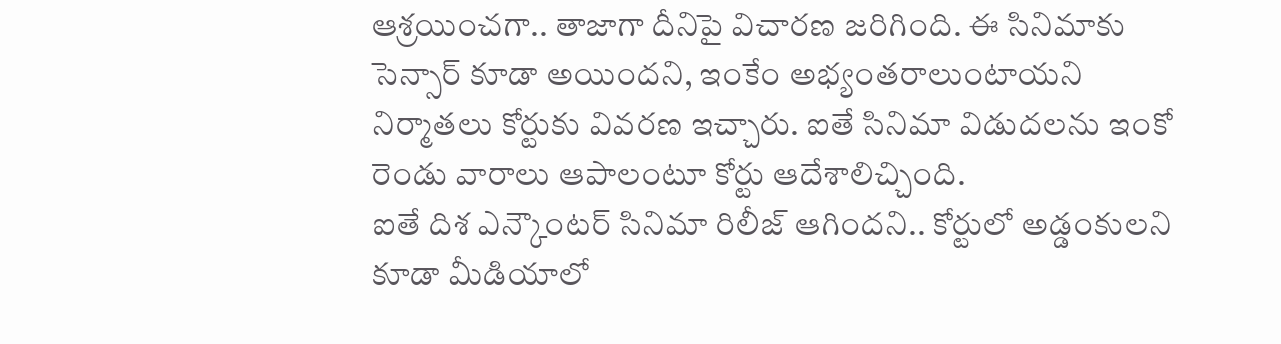ఆశ్రయించగా.. తాజాగా దీనిపై విచారణ జరిగింది. ఈ సినిమాకు సెన్సార్ కూడా అయిందని, ఇంకేం అభ్యంతరాలుంటాయని నిర్మాతలు కోర్టుకు వివరణ ఇచ్చారు. ఐతే సినిమా విడుదలను ఇంకో రెండు వారాలు ఆపాలంటూ కోర్టు ఆదేశాలిచ్చింది.
ఐతే దిశ ఎన్కౌంటర్ సినిమా రిలీజ్ ఆగిందని.. కోర్టులో అడ్డంకులని కూడా మీడియాలో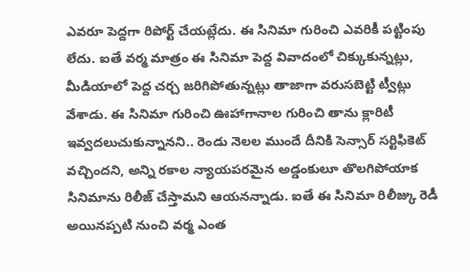ఎవరూ పెద్దగా రిపోర్ట్ చేయట్లేదు. ఈ సినిమా గురించి ఎవరికీ పట్టింపు లేదు. ఐతే వర్మ మాత్రం ఈ సినిమా పెద్ద వివాదంలో చిక్కుకున్నట్లు, మీడియాలో పెద్ద చర్చ జరిగిపోతున్నట్లు తాజాగా వరుసబెట్టి ట్వీట్లు వేశాడు. ఈ సినిమా గురించి ఊహాగానాల గురించి తాను క్లారిటీ ఇవ్వదలుచుకున్నానని.. రెండు నెలల ముందే దీనికి సెన్సార్ సర్టిఫికెట్ వచ్చిందని, అన్ని రకాల న్యాయపరమైన అడ్డంకులూ తొలగిపోయాక సినిమాను రిలీజ్ చేస్తామని ఆయనన్నాడు. ఐతే ఈ సినిమా రిలీజ్కు రెడీ అయినప్పటి నుంచి వర్మ ఎంత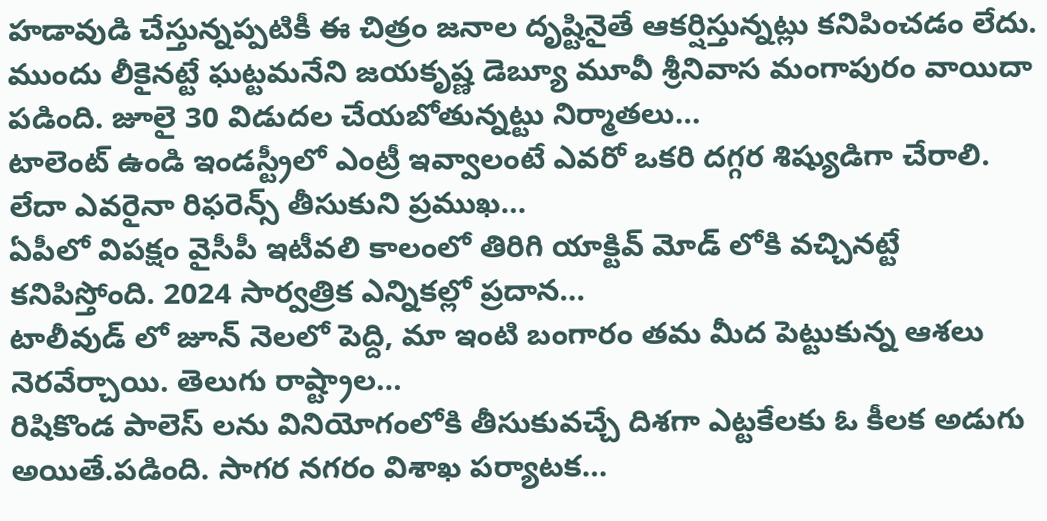హడావుడి చేస్తున్నప్పటికీ ఈ చిత్రం జనాల దృష్టినైతే ఆకర్షిస్తున్నట్లు కనిపించడం లేదు.
ముందు లీకైనట్టే ఘట్టమనేని జయకృష్ణ డెబ్యూ మూవీ శ్రీనివాస మంగాపురం వాయిదా పడింది. జూలై 30 విడుదల చేయబోతున్నట్టు నిర్మాతలు…
టాలెంట్ ఉండి ఇండస్ట్రీలో ఎంట్రీ ఇవ్వాలంటే ఎవరో ఒకరి దగ్గర శిష్యుడిగా చేరాలి. లేదా ఎవరైనా రిఫరెన్స్ తీసుకుని ప్రముఖ…
ఏపీలో విపక్షం వైసీపీ ఇటీవలి కాలంలో తిరిగి యాక్టివ్ మోడ్ లోకి వచ్చినట్టే కనిపిస్తోంది. 2024 సార్వత్రిక ఎన్నికల్లో ప్రదాన…
టాలీవుడ్ లో జూన్ నెలలో పెద్ది, మా ఇంటి బంగారం తమ మీద పెట్టుకున్న ఆశలు నెరవేర్చాయి. తెలుగు రాష్ట్రాల…
రిషికొండ పాలెస్ లను వినియోగంలోకి తీసుకువచ్చే దిశగా ఎట్టకేలకు ఓ కీలక అడుగు అయితే.పడింది. సాగర నగరం విశాఖ పర్యాటక…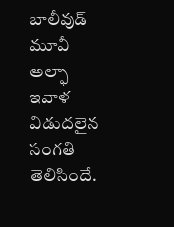బాలీవుడ్ మూవీ అల్ఫా ఇవాళ విడుదలైన సంగతి తెలిసిందే.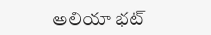అలియా భట్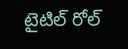టైటిల్ రోల్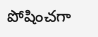పోషించగా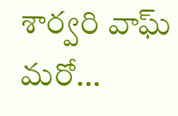శార్వరి వాఘ్ మరో…